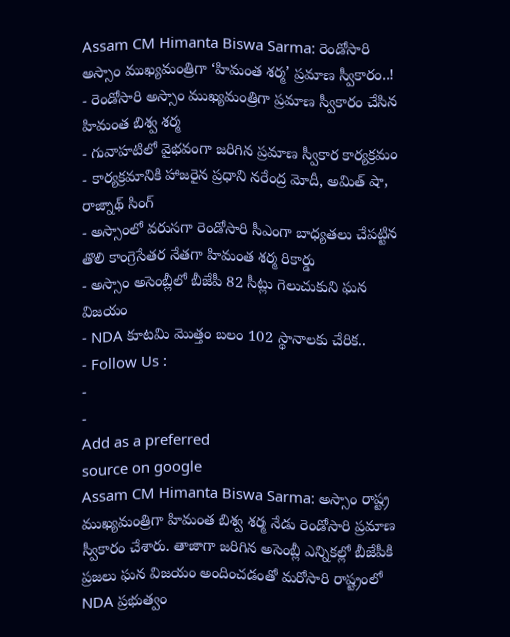Assam CM Himanta Biswa Sarma: రెండోసారి అస్సాం ముఖ్యమంత్రిగా ‘హిమంత శర్మ’ ప్రమాణ స్వీకారం..!
- రెండోసారి అస్సాం ముఖ్యమంత్రిగా ప్రమాణ స్వీకారం చేసిన హిమంత బిశ్వ శర్మ
- గువాహటిలో వైభవంగా జరిగిన ప్రమాణ స్వీకార కార్యక్రమం
- కార్యక్రమానికి హాజరైన ప్రధాని నరేంద్ర మోదీ, అమిత్ షా, రాజ్నాథ్ సింగ్
- అస్సాంలో వరుసగా రెండోసారి సీఎంగా బాధ్యతలు చేపట్టిన తొలి కాంగ్రెసేతర నేతగా హిమంత శర్మ రికార్డు
- అస్సాం అసెంబ్లీలో బీజేపీ 82 సీట్లు గెలుచుకుని ఘన విజయం
- NDA కూటమి మొత్తం బలం 102 స్థానాలకు చేరిక..
- Follow Us :
-
-
Add as a preferred
source on google
Assam CM Himanta Biswa Sarma: అస్సాం రాష్ట్ర ముఖ్యమంత్రిగా హిమంత బిశ్వ శర్మ నేడు రెండోసారి ప్రమాణ స్వీకారం చేశారు. తాజాగా జరిగిన అసెంబ్లీ ఎన్నికల్లో బీజేపీకి ప్రజలు ఘన విజయం అందించడంతో మరోసారి రాష్ట్రంలో NDA ప్రభుత్వం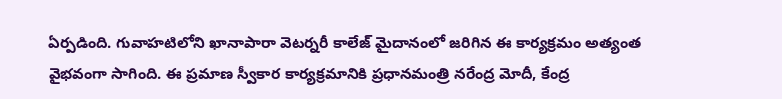ఏర్పడింది. గువాహటిలోని ఖానాపారా వెటర్నరీ కాలేజ్ మైదానంలో జరిగిన ఈ కార్యక్రమం అత్యంత వైభవంగా సాగింది. ఈ ప్రమాణ స్వీకార కార్యక్రమానికి ప్రధానమంత్రి నరేంద్ర మోదీ, కేంద్ర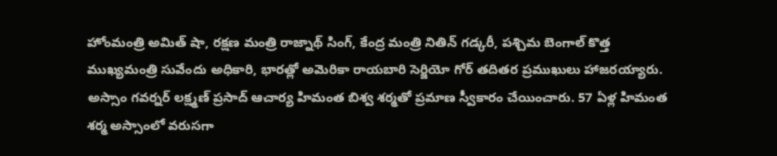హోంమంత్రి అమిత్ షా, రక్షణ మంత్రి రాజ్నాథ్ సింగ్, కేంద్ర మంత్రి నితిన్ గడ్కరీ, పశ్చిమ బెంగాల్ కొత్త ముఖ్యమంత్రి సువేందు అధికారి, భారత్లో అమెరికా రాయబారి సెర్జియో గోర్ తదితర ప్రముఖులు హాజరయ్యారు.
అస్సాం గవర్నర్ లక్ష్మణ్ ప్రసాద్ ఆచార్య హిమంత బిశ్వ శర్మతో ప్రమాణ స్వీకారం చేయించారు. 57 ఏళ్ల హిమంత శర్మ అస్సాంలో వరుసగా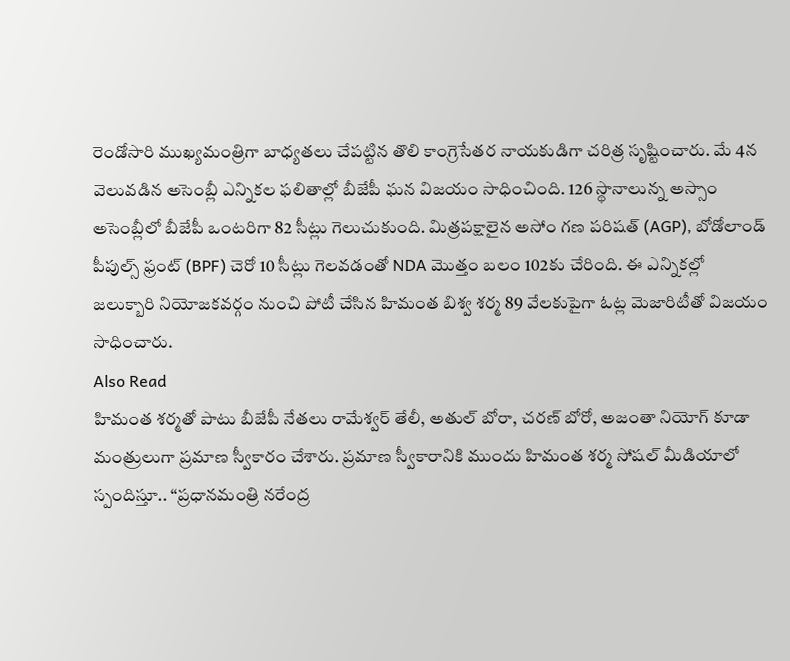రెండోసారి ముఖ్యమంత్రిగా బాధ్యతలు చేపట్టిన తొలి కాంగ్రెసేతర నాయకుడిగా చరిత్ర సృష్టించారు. మే 4న వెలువడిన అసెంబ్లీ ఎన్నికల ఫలితాల్లో బీజేపీ ఘన విజయం సాధించింది. 126 స్థానాలున్న అస్సాం అసెంబ్లీలో బీజేపీ ఒంటరిగా 82 సీట్లు గెలుచుకుంది. మిత్రపక్షాలైన అసోం గణ పరిషత్ (AGP), బోడోలాండ్ పీపుల్స్ ఫ్రంట్ (BPF) చెరో 10 సీట్లు గెలవడంతో NDA మొత్తం బలం 102కు చేరింది. ఈ ఎన్నికల్లో జలుక్బారి నియోజకవర్గం నుంచి పోటీ చేసిన హిమంత బిశ్వ శర్మ 89 వేలకుపైగా ఓట్ల మెజారిటీతో విజయం సాధించారు.
Also Read
హిమంత శర్మతో పాటు బీజేపీ నేతలు రామేశ్వర్ తేలీ, అతుల్ బోరా, చరణ్ బోరో, అజంతా నియోగ్ కూడా మంత్రులుగా ప్రమాణ స్వీకారం చేశారు. ప్రమాణ స్వీకారానికి ముందు హిమంత శర్మ సోషల్ మీడియాలో స్పందిస్తూ.. “ప్రధానమంత్రి నరేంద్ర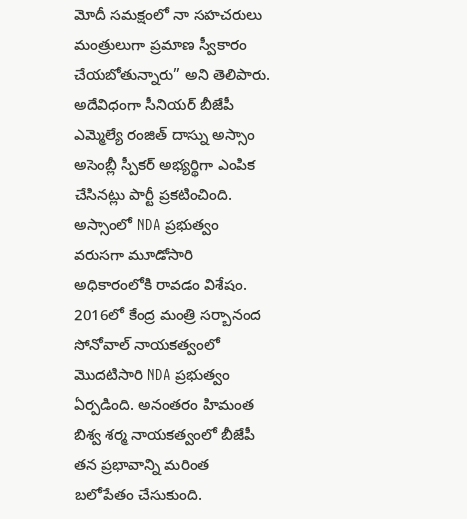మోదీ సమక్షంలో నా సహచరులు మంత్రులుగా ప్రమాణ స్వీకారం చేయబోతున్నారు” అని తెలిపారు. అదేవిధంగా సీనియర్ బీజేపీ ఎమ్మెల్యే రంజిత్ దాస్ను అస్సాం అసెంబ్లీ స్పీకర్ అభ్యర్థిగా ఎంపిక చేసినట్లు పార్టీ ప్రకటించింది.
అస్సాంలో NDA ప్రభుత్వం వరుసగా మూడోసారి అధికారంలోకి రావడం విశేషం. 2016లో కేంద్ర మంత్రి సర్బానంద సోనోవాల్ నాయకత్వంలో మొదటిసారి NDA ప్రభుత్వం ఏర్పడింది. అనంతరం హిమంత బిశ్వ శర్మ నాయకత్వంలో బీజేపీ తన ప్రభావాన్ని మరింత బలోపేతం చేసుకుంది.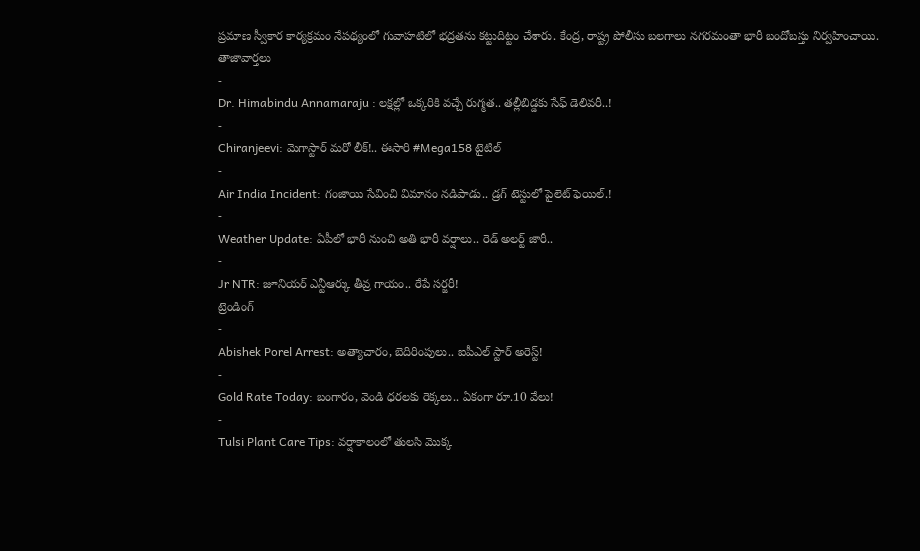ప్రమాణ స్వీకార కార్యక్రమం నేపథ్యంలో గువాహటిలో భద్రతను కట్టుదిట్టం చేశారు. కేంద్ర, రాష్ట్ర పోలీసు బలగాలు నగరమంతా భారీ బందోబస్తు నిర్వహించాయి.
తాజావార్తలు
-
Dr. Himabindu Annamaraju : లక్షల్లో ఒక్కరికి వచ్చే రుగ్మత.. తల్లీబిడ్డకు సేఫ్ డెలివరీ..!
-
Chiranjeevi: మెగాస్టార్ మరో లీక్!.. ఈసారి #Mega158 టైటిల్
-
Air India Incident: గంజాయి సేవించి విమానం నడిపాడు.. డ్రగ్ టెస్టులో పైలెట్ ఫెయిల్.!
-
Weather Update: ఏపీలో భారీ నుంచి అతి భారీ వర్షాలు.. రెడ్ అలర్ట్ జారీ..
-
Jr NTR: జూనియర్ ఎన్టీఆర్కు తీవ్ర గాయం.. రేపే సర్జరీ!
ట్రెండింగ్
-
Abishek Porel Arrest: అత్యాచారం, బెదిరింపులు.. ఐపీఎల్ స్టార్ అరెస్ట్!
-
Gold Rate Today: బంగారం, వెండి ధరలకు రెక్కలు.. ఏకంగా రూ.10 వేలు!
-
Tulsi Plant Care Tips: వర్షాకాలంలో తులసి మొక్క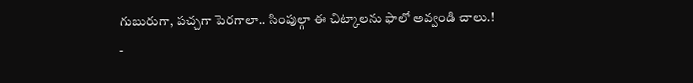గుబురుగా, పచ్చగా పెరగాలా.. సింపుల్గా ఈ చిట్కాలను ఫాలో అవ్వండి చాలు.!
-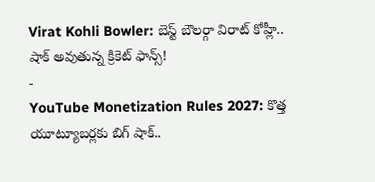Virat Kohli Bowler: బెస్ట్ బౌలర్గా విరాట్ కోహ్లీ.. షాక్ అవుతున్న క్రికెట్ ఫాన్స్!
-
YouTube Monetization Rules 2027: కొత్త యూట్యూబర్లకు బిగ్ షాక్..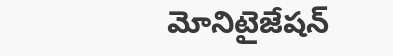మోనిటైజేషన్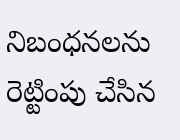నిబంధనలను రెట్టింపు చేసిన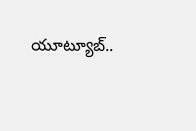యూట్యూబ్..